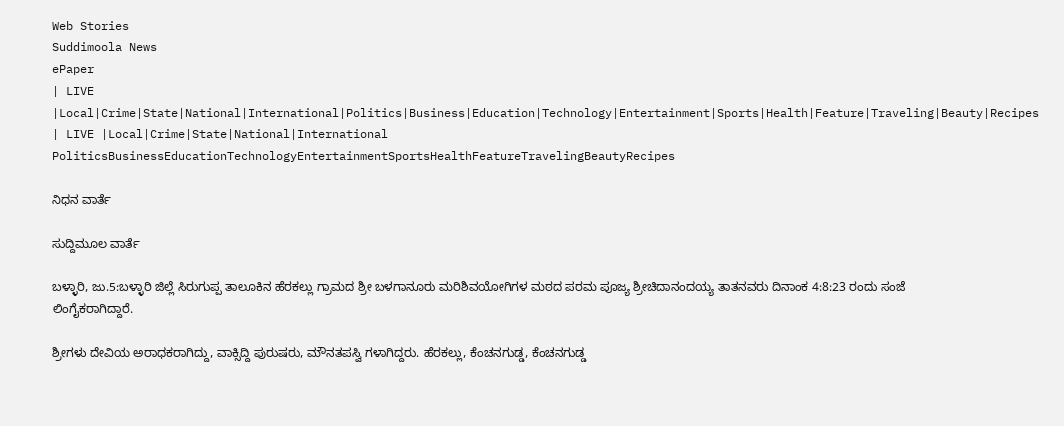Web Stories
Suddimoola News
ePaper
| LIVE |Local|Crime|State|National|International|Politics|Business|Education|Technology|Entertainment|Sports|Health|Feature|Traveling|Beauty|Recipes
| LIVE |Local|Crime|State|National|International
PoliticsBusinessEducationTechnologyEntertainmentSportsHealthFeatureTravelingBeautyRecipes

ನಿಧನ ವಾರ್ತೆ

ಸುದ್ದಿಮೂಲ ವಾರ್ತೆ

ಬಳ್ಳಾರಿ, ಜು.5:ಬಳ್ಳಾರಿ ಜಿಲ್ಲೆ ಸಿರುಗುಪ್ಪ ತಾಲೂಕಿನ ಹೆರಕಲ್ಲು ಗ್ರಾಮದ ಶ್ರೀ ಬಳಗಾನೂರು ಮರಿಶಿವಯೋಗಿಗಳ ಮಠದ ಪರಮ ಪೂಜ್ಯ ಶ್ರೀಚಿದಾನಂದಯ್ಯ ತಾತನವರು ದಿನಾಂಕ 4:8:23 ರಂದು ಸಂಜೆ ಲಿಂಗೈಕರಾಗಿದ್ದಾರೆ.

ಶ್ರೀಗಳು ದೇವಿಯ ಅರಾಧಕರಾಗಿದ್ದು, ವಾಕ್ಸಿದ್ದಿ ಪುರುಷರು, ಮೌನತಪಸ್ವಿ ಗಳಾಗಿದ್ದರು. ಹೆರಕಲ್ಲು, ಕೆಂಚನಗುಡ್ಡ, ಕೆಂಚನಗುಡ್ಡ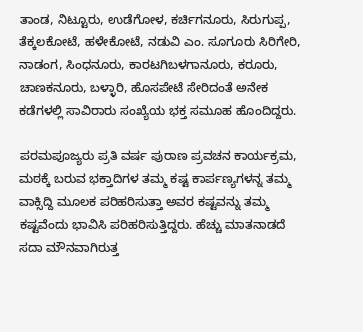ತಾಂಡ, ನಿಟ್ಟೂರು, ಉಡೆಗೋಳ, ಕರ್ಚಿಗನೂರು, ಸಿರುಗುಪ್ಪ, ತೆಕ್ಕಲಕೋಟೆ, ಹಳೇಕೋಟೆ, ನಡುವಿ ಎಂ. ಸೂಗೂರು ಸಿರಿಗೇರಿ, ನಾಡಂಗ, ಸಿಂಧನೂರು, ಕಾರಟಗಿಬಳಗಾನೂರು, ಕರೂರು, ಚಾಣಕನೂರು, ಬಳ್ಳಾರಿ, ಹೊಸಪೇಟೆ ಸೇರಿದಂತೆ ಅನೇಕ ಕಡೆಗಳಲ್ಲಿ ಸಾವಿರಾರು ಸಂಖ್ಯೆಯ ಭಕ್ತ ಸಮೂಹ ಹೊಂದಿದ್ದರು.

ಪರಮಪೂಜ್ಯರು ಪ್ರತಿ ವರ್ಷ ಪುರಾಣ ಪ್ರವಚನ ಕಾರ್ಯಕ್ರಮ, ಮಠಕ್ಕೆ ಬರುವ ಭಕ್ತಾದಿಗಳ ತಮ್ಮ ಕಷ್ಟ ಕಾರ್ಪಣ್ಯಗಳನ್ನ ತಮ್ಮ ವಾಕ್ಸಿದ್ದಿ ಮೂಲಕ ಪರಿಹರಿಸುತ್ತಾ ಅವರ ಕಷ್ಟವನ್ನು ತಮ್ಮ ಕಷ್ಟವೆಂದು ಭಾವಿಸಿ ಪರಿಹರಿಸುತ್ತಿದ್ದರು. ಹೆಚ್ಚು ಮಾತನಾಡದೆ ಸದಾ ಮೌನವಾಗಿರುತ್ತ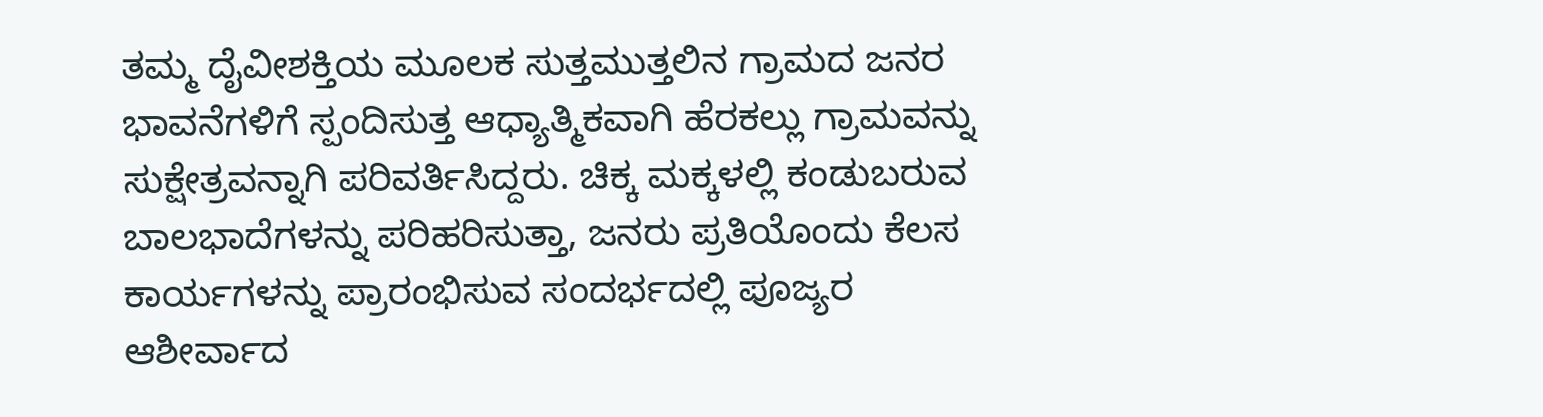ತಮ್ಮ ದೈವೀಶಕ್ತಿಯ ಮೂಲಕ ಸುತ್ತಮುತ್ತಲಿನ ಗ್ರಾಮದ ಜನರ ಭಾವನೆಗಳಿಗೆ ಸ್ಪಂದಿಸುತ್ತ ಆಧ್ಯಾತ್ಮಿಕವಾಗಿ ಹೆರಕಲ್ಲು ಗ್ರಾಮವನ್ನು ಸುಕ್ಷೇತ್ರವನ್ನಾಗಿ ಪರಿವರ್ತಿಸಿದ್ದರು. ಚಿಕ್ಕ ಮಕ್ಕಳಲ್ಲಿ ಕಂಡುಬರುವ ಬಾಲಭಾದೆಗಳನ್ನು ಪರಿಹರಿಸುತ್ತಾ, ಜನರು ಪ್ರತಿಯೊಂದು ಕೆಲಸ ಕಾರ್ಯಗಳನ್ನು ಪ್ರಾರಂಭಿಸುವ ಸಂದರ್ಭದಲ್ಲಿ ಪೂಜ್ಯರ ಆಶೀರ್ವಾದ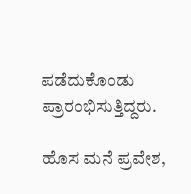ಪಡೆದುಕೊಂಡು ಪ್ರಾರಂಭಿಸುತ್ತಿದ್ದರು.

ಹೊಸ ಮನೆ ಪ್ರವೇಶ,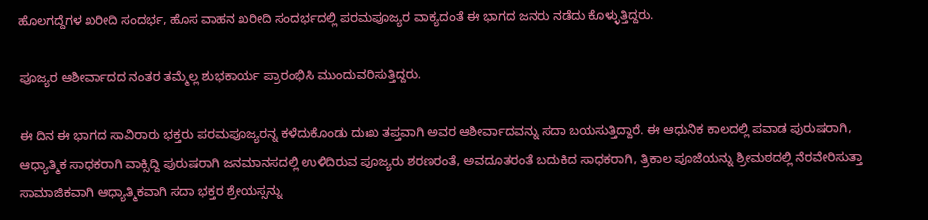ಹೊಲಗದ್ದೆಗಳ ಖರೀದಿ ಸಂದರ್ಭ, ಹೊಸ ವಾಹನ ಖರೀದಿ ಸಂದರ್ಭದಲ್ಲಿ ಪರಮಪೂಜ್ಯರ ವಾಕ್ಯದಂತೆ ಈ ಭಾಗದ ಜನರು ನಡೆದು ಕೊಳ್ಳುತ್ತಿದ್ದರು.

ಪೂಜ್ಯರ ಆಶೀರ್ವಾದದ ನಂತರ ತಮ್ಮೆಲ್ಲ ಶುಭಕಾರ್ಯ ಪ್ರಾರಂಭಿಸಿ ಮುಂದುವರಿಸುತ್ತಿದ್ದರು.

ಈ ದಿನ ಈ ಭಾಗದ ಸಾವಿರಾರು ಭಕ್ತರು ಪರಮಪೂಜ್ಯರನ್ನ ಕಳೆದುಕೊಂಡು ದುಃಖ ತಪ್ತವಾಗಿ ಅವರ ಆಶೀರ್ವಾದವನ್ನು ಸದಾ ಬಯಸುತ್ತಿದ್ದಾರೆ. ಈ ಆಧುನಿಕ ಕಾಲದಲ್ಲಿ ಪವಾಡ ಪುರುಷರಾಗಿ, ಆಧ್ಯಾತ್ಮಿಕ ಸಾಧಕರಾಗಿ ವಾಕ್ಸಿದ್ದಿ ಪುರುಷರಾಗಿ ಜನಮಾನಸದಲ್ಲಿ ಉಳಿದಿರುವ ಪೂಜ್ಯರು ಶರಣರಂತೆ, ಅವದೂತರಂತೆ ಬದುಕಿದ ಸಾಧಕರಾಗಿ, ತ್ರಿಕಾಲ ಪೂಜೆಯನ್ನು ಶ್ರೀಮಠದಲ್ಲಿ ನೆರವೇರಿಸುತ್ತಾ ಸಾಮಾಜಿಕವಾಗಿ ಆಧ್ಯಾತ್ಮಿಕವಾಗಿ ಸದಾ ಭಕ್ತರ ಶ್ರೇಯಸ್ಸನ್ನು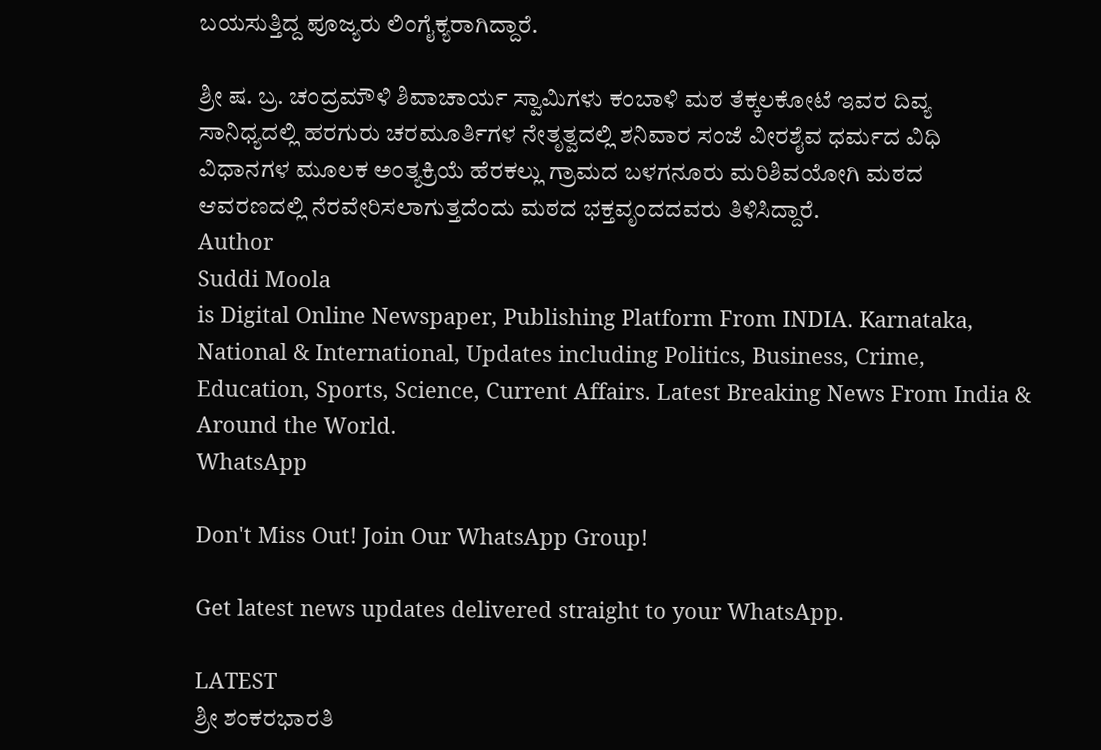ಬಯಸುತ್ತಿದ್ದ ಪೂಜ್ಯರು ಲಿಂಗೈಕ್ಯರಾಗಿದ್ದಾರೆ.

ಶ್ರೀ ಷ. ಬ್ರ. ಚಂದ್ರಮೌಳಿ ಶಿವಾಚಾರ್ಯ ಸ್ವಾಮಿಗಳು ಕಂಬಾಳಿ ಮಠ ತೆಕ್ಕಲಕೋಟೆ ಇವರ ದಿವ್ಯ ಸಾನಿಧ್ಯದಲ್ಲಿ ಹರಗುರು ಚರಮೂರ್ತಿಗಳ ನೇತೃತ್ವದಲ್ಲಿ ಶನಿವಾರ ಸಂಜೆ ವೀರಶೈವ ಧರ್ಮದ ವಿಧಿ ವಿಧಾನಗಳ ಮೂಲಕ ಅಂತ್ಯಕ್ರಿಯೆ ಹೆರಕಲ್ಲು ಗ್ರಾಮದ ಬಳಗನೂರು ಮರಿಶಿವಯೋಗಿ ಮಠದ ಆವರಣದಲ್ಲಿ ನೆರವೇರಿಸಲಾಗುತ್ತದೆಂದು ಮಠದ ಭಕ್ತವೃಂದದವರು ತಿಳಿಸಿದ್ದಾರೆ.
Author
Suddi Moola
is Digital Online Newspaper, Publishing Platform From INDIA. Karnataka, National & International, Updates including Politics, Business, Crime, Education, Sports, Science, Current Affairs. Latest Breaking News From India & Around the World.
WhatsApp

Don't Miss Out! Join Our WhatsApp Group!

Get latest news updates delivered straight to your WhatsApp.

LATEST
ಶ್ರೀ ಶಂಕರಭಾರತಿ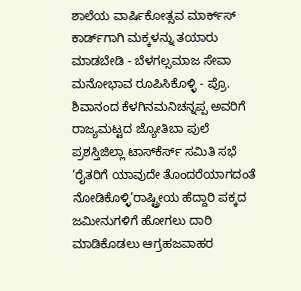ಶಾಲೆಯ ವಾರ್ಷಿಕೋತ್ಸವ ಮಾರ್ಕ್‌ಸ್‌ ಕಾರ್ಡ್‌ಗಾಗಿ ಮಕ್ಕಳನ್ನು ತಯಾರು ಮಾಡಬೇಡಿ - ಬೆಳಗಲ್ಸಮಾಜ ಸೇವಾ ಮನೋಭಾವ ರೂಪಿಸಿಕೊಳ್ಳಿ - ಪ್ರೊ. ಶಿವಾನಂದ ಕೆಳಗಿನಮನಿಚನ್ನಪ್ಪ ಅವರಿಗೆ ರಾಜ್ಯಮಟ್ಟದ ಜ್ಯೋತಿಬಾ ಪುಲೆ ಪ್ರಶಸ್ತಿಜಿಲ್ಲಾ ಟಾಸ್‌‌ಕೆರ್ಸ್ ಸಮಿತಿ ಸಭೆ ‘ರೈತರಿಗೆ ಯಾವುದೇ ತೊಂದರೆಯಾಗದಂತೆ ನೋಡಿಕೊಳ್ಳಿ’ರಾಷ್ಟ್ರೀಯ ಹೆದ್ದಾರಿ ಪಕ್ಕದ ಜಮೀನುಗಳಿಗೆ ಹೋಗಲು ದಾರಿ ಮಾಡಿಕೊಡಲು ಆಗ್ರಹಜವಾಹರ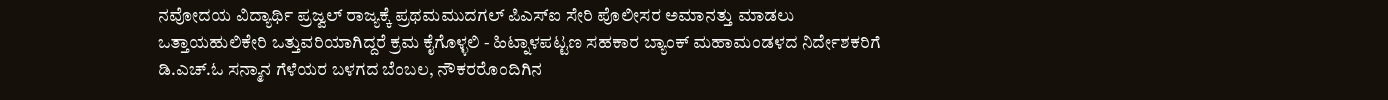ನವೋದಯ ವಿದ್ಯಾರ್ಥಿ ಪ್ರಜ್ವಲ್ ರಾಜ್ಯಕ್ಕೆ ಪ್ರಥಮಮುದಗಲ್ ಪಿಎಸ್‌ಐ ಸೇರಿ ಪೊಲೀಸರ ಅಮಾನತ್ತು ಮಾಡಲು ಒತ್ತಾಯಹುಲಿಕೇರಿ ಒತ್ತುವರಿಯಾಗಿದ್ದರೆ ಕ್ರಮ ಕೈಗೊಳ್ಳಲಿ - ಹಿಟ್ನಾಳಪಟ್ಟಣ ಸಹಕಾರ ಬ್ಯಾಂಕ್ ಮಹಾಮಂಡಳದ ನಿರ್ದೇಶಕರಿಗೆ ಡಿ.ಎಚ್.ಓ ಸನ್ಮಾನ ಗೆಳೆಯರ ಬಳಗದ ಬೆಂಬಲ, ನೌಕರರೊಂದಿಗಿನ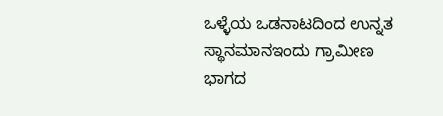ಒಳ್ಳೆಯ ಒಡನಾಟದಿಂದ ಉನ್ನತ ಸ್ಥಾನಮಾನಇಂದು ಗ್ರಾಮೀಣ ಭಾಗದ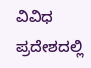ವಿವಿಧ ಪ್ರದೇಶದಲ್ಲಿ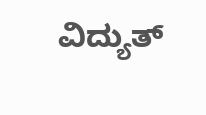ವಿದ್ಯುತ್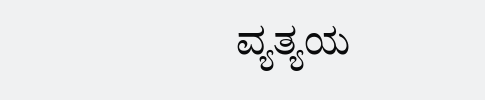ವ್ಯತ್ಯಯ